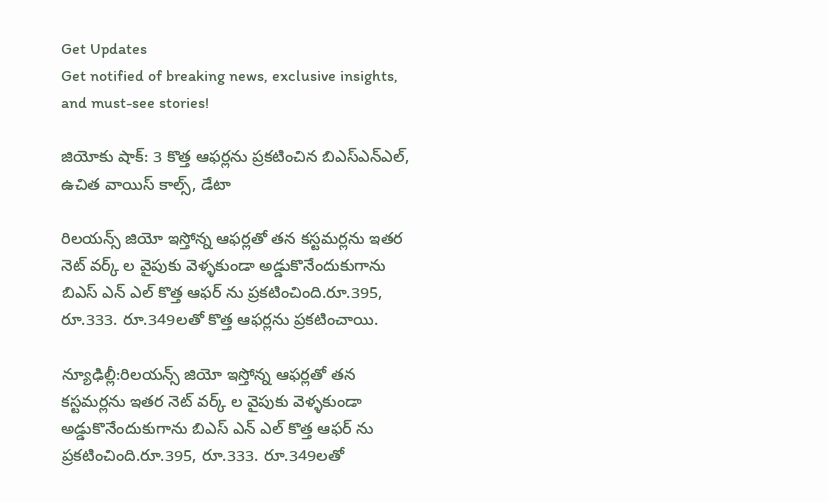Get Updates
Get notified of breaking news, exclusive insights, and must-see stories!

జియోకు షాక్: 3 కొత్త ఆఫర్లను ప్రకటించిన బిఎస్ఎన్ఎల్, ఉచిత వాయిస్ కాల్స్, డేటా

రిలయన్స్ జియో ఇస్తోన్న ఆఫర్లతో తన కస్టమర్లను ఇతర నెట్ వర్క్ ల వైపుకు వెళ్ళకుండా అడ్డుకొనేందుకుగాను బిఎస్ ఎన్ ఎల్ కొత్త ఆఫర్ ను ప్రకటించింది.రూ.395, రూ.333. రూ.349లతో కొత్త ఆఫర్లను ప్రకటించాయి.

న్యూఢిల్లీ:రిలయన్స్ జియో ఇస్తోన్న ఆఫర్లతో తన కస్టమర్లను ఇతర నెట్ వర్క్ ల వైపుకు వెళ్ళకుండా అడ్డుకొనేందుకుగాను బిఎస్ ఎన్ ఎల్ కొత్త ఆఫర్ ను ప్రకటించింది.రూ.395, రూ.333. రూ.349లతో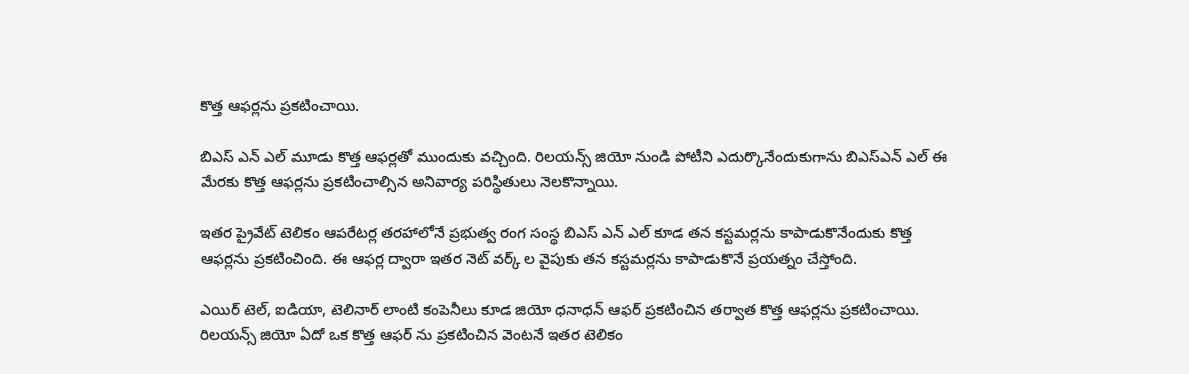కొత్త ఆఫర్లను ప్రకటించాయి.

బిఎస్ ఎన్ ఎల్ మూడు కొత్త ఆఫర్లతో ముందుకు వచ్చింది. రిలయన్స్ జియో నుండి పోటీని ఎదుర్కొనేందుకుగాను బిఎస్ఎన్ ఎల్ ఈ మేరకు కొత్త ఆఫర్లను ప్రకటించాల్సిన అనివార్య పరిస్థితులు నెలకొన్నాయి.

ఇతర ప్రైవేట్ టెలికం ఆపరేటర్ల తరహాలోనే ప్రభుత్వ రంగ సంస్థ బిఎస్ ఎన్ ఎల్ కూడ తన కస్టమర్లను కాపాడుకొనేందుకు కొత్త ఆఫర్లను ప్రకటించింది. ఈ ఆఫర్ల ద్వారా ఇతర నెట్ వర్క్ ల వైపుకు తన కస్టమర్లను కాపాడుకొనే ప్రయత్నం చేస్తోంది.

ఎయిర్ టెల్, ఐడియా, టెలినార్ లాంటి కంపెనీలు కూడ జియో ధనాధన్ ఆఫర్ ప్రకటించిన తర్వాత కొత్త ఆఫర్లను ప్రకటించాయి. రిలయన్స్ జియో ఏదో ఒక కొత్త ఆఫర్ ను ప్రకటించిన వెంటనే ఇతర టెలికం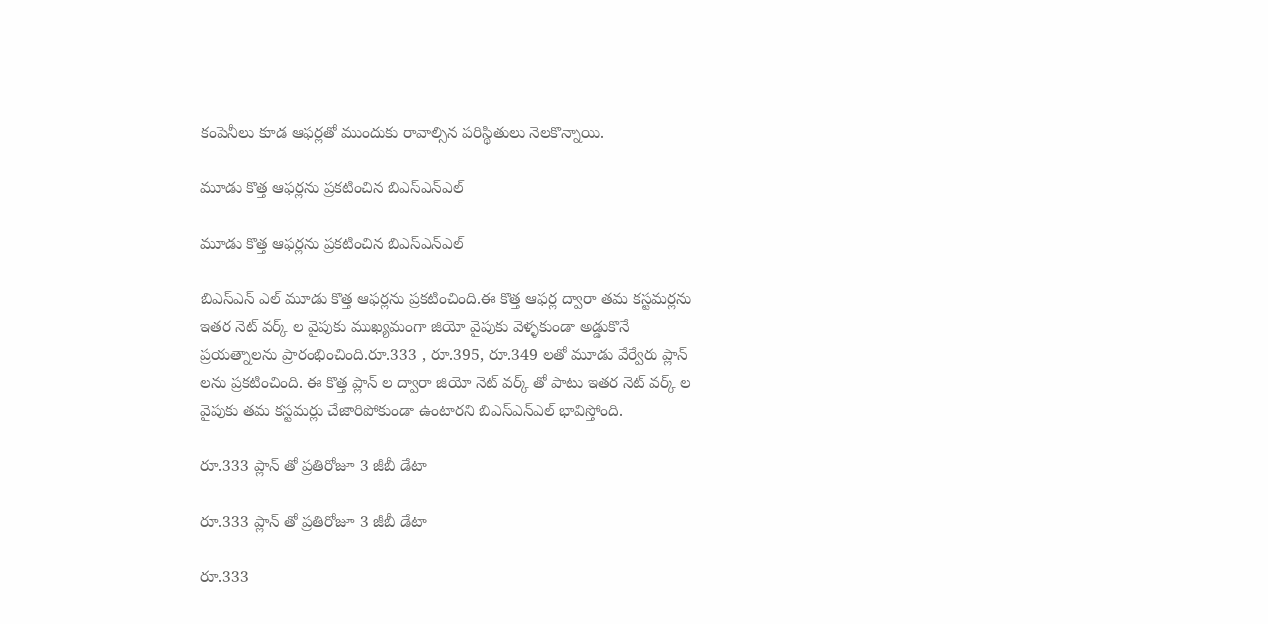కంపెనీలు కూడ ఆఫర్లతో ముందుకు రావాల్సిన పరిస్థితులు నెలకొన్నాయి.

మూడు కొత్త ఆఫర్లను ప్రకటించిన బిఎస్ఎన్ఎల్

మూడు కొత్త ఆఫర్లను ప్రకటించిన బిఎస్ఎన్ఎల్

బిఎస్ఎన్ ఎల్ మూడు కొత్త ఆఫర్లను ప్రకటించింది.ఈ కొత్త ఆఫర్ల ద్వారా తమ కస్టమర్లను ఇతర నెట్ వర్క్ ల వైపుకు ముఖ్యమంగా జియో వైపుకు వెళ్ళకుండా అడ్డుకొనే ప్రయత్నాలను ప్రారంభించింది.రూ.333 , రూ.395, రూ.349 లతో మూడు వేర్వేరు ప్లాన్ లను ప్రకటించింది. ఈ కొత్త ప్లాన్ ల ద్వారా జియో నెట్ వర్క్ తో పాటు ఇతర నెట్ వర్క్ ల వైపుకు తమ కస్టమర్లు చేజారిపోకుండా ఉంటారని బిఎస్ఎన్ఎల్ భావిస్తోంది.

రూ.333 ప్లాన్ తో ప్రతిరోజూ 3 జీబీ డేటా

రూ.333 ప్లాన్ తో ప్రతిరోజూ 3 జీబీ డేటా

రూ.333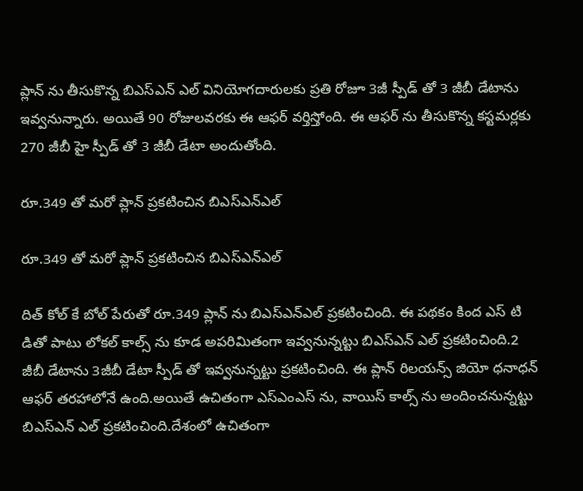ప్లాన్ ను తీసుకొన్న బిఎస్ఎన్ ఎల్ వినియోగదారులకు ప్రతి రోజూ 3జీ స్పీడ్ తో 3 జీబీ డేటాను ఇవ్వనున్నారు. అయితే 90 రోజులవరకు ఈ ఆఫర్ వర్తిస్తోంది. ఈ ఆఫర్ ను తీసుకొన్న కస్టమర్లకు 270 జీబీ హై స్పీడ్ తో 3 జీబీ డేటా అందుతోంది.

రూ.349 తో మరో ప్లాన్ ప్రకటించిన బిఎస్ఎన్ఎల్

రూ.349 తో మరో ప్లాన్ ప్రకటించిన బిఎస్ఎన్ఎల్

దిత్ కోల్ కే బోల్ పేరుతో రూ.349 ప్లాన్ ను బిఎస్ఎన్ఎల్ ప్రకటించింది. ఈ పథకం కింద ఎస్ టి డితో పాటు లోకల్ కాల్స్ ను కూడ అపరిమితంగా ఇవ్వనున్నట్టు బిఎస్ఎన్ ఎల్ ప్రకటించింది.2 జీబీ డేటాను 3జీబీ డేటా స్పీడ్ తో ఇవ్వనున్నట్టు ప్రకటించింది. ఈ ప్లాన్ రిలయన్స్ జియో ధనాధన్ ఆఫర్ తరహాలోనే ఉంది.అయితే ఉచితంగా ఎస్ఎంఎస్ ను, వాయిస్ కాల్స్ ను అందించనున్నట్టు బిఎస్ఎన్ ఎల్ ప్రకటించింది.దేశంలో ఉచితంగా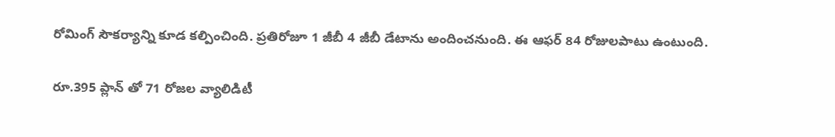రోమింగ్ సౌకర్యాన్ని కూడ కల్పించింది. ప్రతిరోజూ 1 జీబీ 4 జీబీ డేటాను అందించనుంది. ఈ ఆఫర్ 84 రోజులపాటు ఉంటుంది.

రూ.395 ప్లాన్ తో 71 రోజల వ్యాలిడిటీ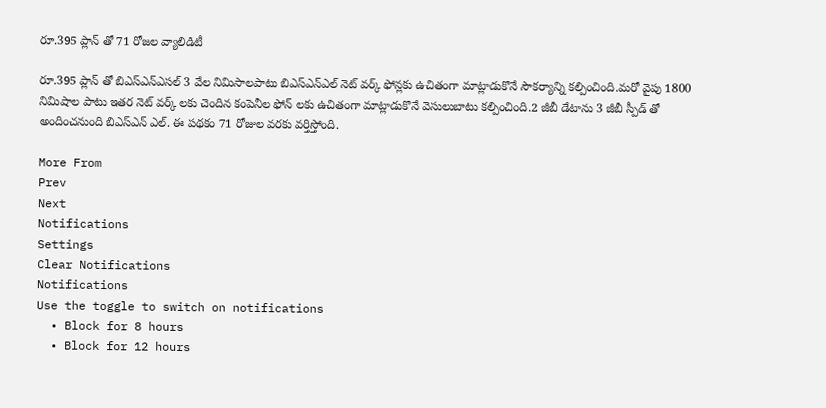రూ.395 ప్లాన్ తో 71 రోజల వ్యాలిడిటీ

రూ.395 ప్లాన్ తో బిఎస్ఎన్ఎసల్ 3 వేల నిమిసాలపాటు బిఎస్ఎన్ఎల్ నెట్ వర్క్ ఫోన్లకు ఉచితంగా మాట్లాడుకొనే సౌకర్యాన్ని కల్పించింది.మరో వైపు 1800 నిమిషాల పాటు ఇతర నెట్ వర్క్ లకు చెందిన కంపెనీల ఫోన్ లకు ఉచితంగా మాట్లాడుకొనే వెసులుబాటు కల్పించింది.2 జీబీ డేటాను 3 జీబీ స్పీడ్ తో అందించనుంది బిఎస్ఎన్ ఎల్. ఈ పథకం 71 రోజుల వరకు వర్తిస్తోంది.

More From
Prev
Next
Notifications
Settings
Clear Notifications
Notifications
Use the toggle to switch on notifications
  • Block for 8 hours
  • Block for 12 hours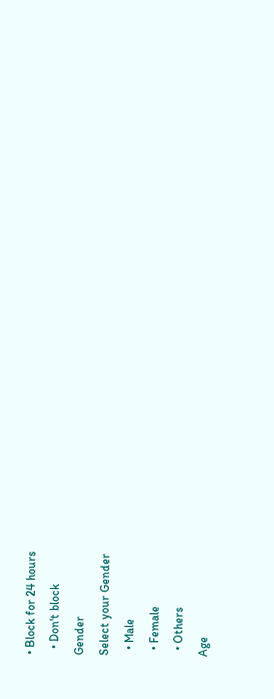• Block for 24 hours
  • Don't block
Gender
Select your Gender
  • Male
  • Female
  • Others
Age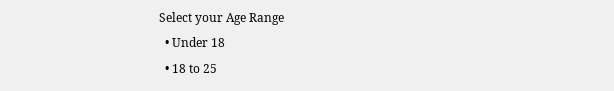Select your Age Range
  • Under 18
  • 18 to 25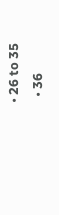• 26 to 35
  • 36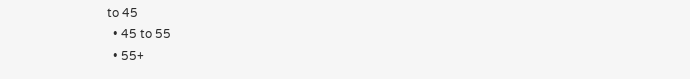to 45
  • 45 to 55
  • 55+